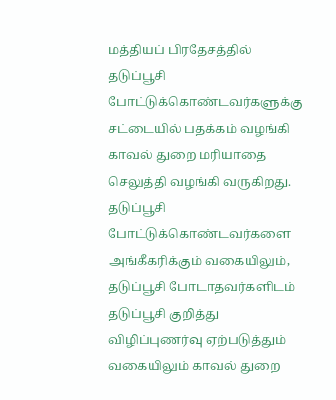மத்தியப் பிரதேசத்தில் தடுப்பூசி போட்டுக்கொண்டவர்களுக்கு சட்டையில் பதக்கம் வழங்கி காவல் துறை மரியாதை செலுத்தி வழங்கி வருகிறது.
தடுப்பூசி போட்டுக்கொண்டவர்களை அங்கீகரிக்கும் வகையிலும், தடுப்பூசி போடாதவர்களிடம் தடுப்பூசி குறித்து விழிப்புணர்வு ஏற்படுத்தும் வகையிலும் காவல் துறை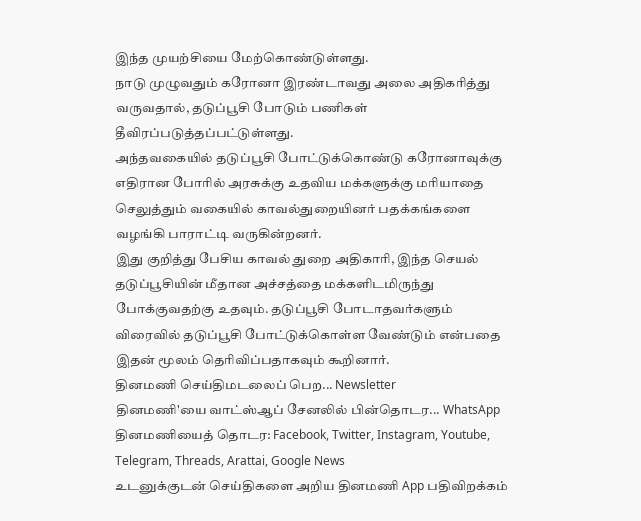இந்த முயற்சியை மேற்கொண்டுள்ளது.
நாடு முழுவதும் கரோனா இரண்டாவது அலை அதிகரித்து வருவதால், தடுப்பூசி போடும் பணிகள் தீவிரப்படுத்தப்பட்டுள்ளது.
அந்தவகையில் தடுப்பூசி போட்டுக்கொண்டு கரோனாவுக்கு எதிரான போரில் அரசுக்கு உதவிய மக்களுக்கு மரியாதை செலுத்தும் வகையில் காவல்துறையினர் பதக்கங்களை வழங்கி பாராட்டி வருகின்றனர்.
இது குறித்து பேசிய காவல் துறை அதிகாரி, இந்த செயல் தடுப்பூசியின் மீதான அச்சத்தை மக்களிடமிருந்து போக்குவதற்கு உதவும். தடுப்பூசி போடாதவர்களும் விரைவில் தடுப்பூசி போட்டுக்கொள்ள வேண்டும் என்பதை இதன் மூலம் தெரிவிப்பதாகவும் கூறினார்.
தினமணி செய்திமடலைப் பெற... Newsletter
தினமணி'யை வாட்ஸ்ஆப் சேனலில் பின்தொடர... WhatsApp
தினமணியைத் தொடர: Facebook, Twitter, Instagram, Youtube, Telegram, Threads, Arattai, Google News
உடனுக்குடன் செய்திகளை அறிய தினமணி App பதிவிறக்கம்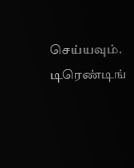செய்யவும்.
டிரெண்டிங்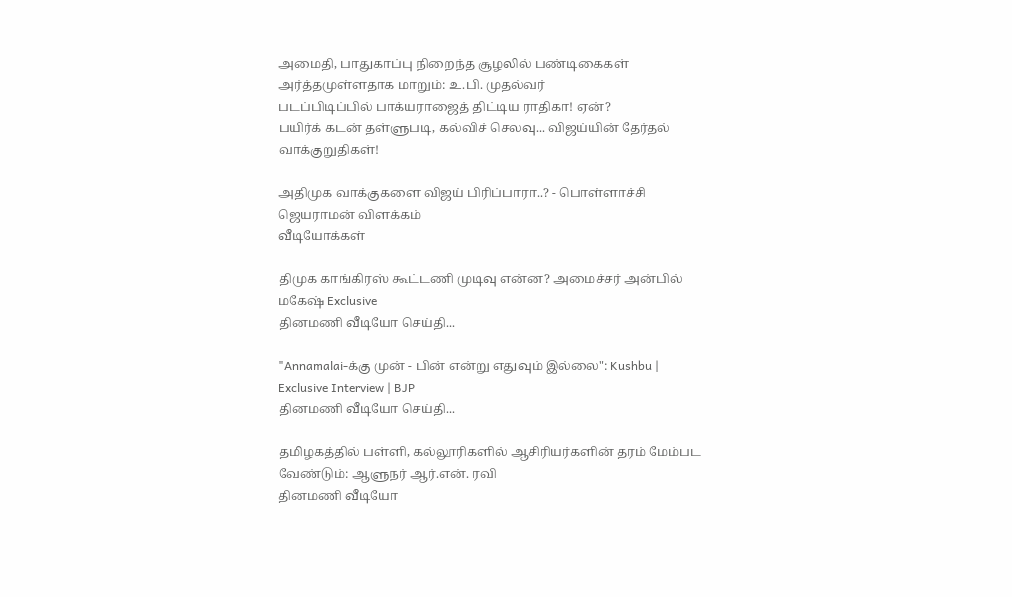அமைதி, பாதுகாப்பு நிறைந்த சூழலில் பண்டிகைகள் அர்த்தமுள்ளதாக மாறும்: உ.பி. முதல்வர்
படப்பிடிப்பில் பாக்யராஜைத் திட்டிய ராதிகா! ஏன்?
பயிர்க் கடன் தள்ளுபடி, கல்விச் செலவு... விஜய்யின் தேர்தல் வாக்குறுதிகள்!

அதிமுக வாக்குகளை விஜய் பிரிப்பாரா..? - பொள்ளாச்சி ஜெயராமன் விளக்கம்
வீடியோக்கள்

திமுக காங்கிரஸ் கூட்டணி முடிவு என்ன? அமைச்சர் அன்பில் மகேஷ் Exclusive
தினமணி வீடியோ செய்தி...

"Annamalai-க்கு முன் - பின் என்று எதுவும் இல்லை": Kushbu | Exclusive Interview | BJP
தினமணி வீடியோ செய்தி...

தமிழகத்தில் பள்ளி, கல்லூரிகளில் ஆசிரியர்களின் தரம் மேம்பட வேண்டும்: ஆளுநர் ஆர்.என். ரவி
தினமணி வீடியோ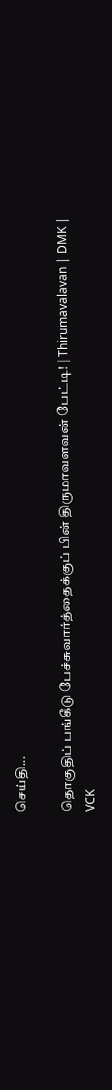செய்தி...

தொகுதிப் பங்கீடு பேச்சுவார்த்தைக்குப் பின் திருமாவளவன் பேட்டி! | Thirumavalavan | DMK | VCK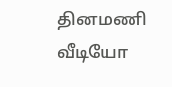தினமணி வீடியோ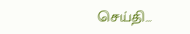செய்தி...